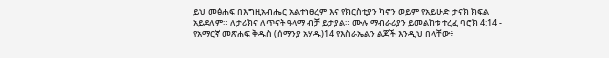ይህ መፅሐፍ በእግዚአብሔር አልተነፀረም እና የክርስቲያን ካኖን ወይም የአይሁድ ታናክ ክፍል አይደለም። ለታሪክና ለጥናት ዓላማ ብቻ ይታያል። ሙሉ ማብራሪያን ይመልከቱ ተረፈ ባሮክ 4:14 - የአማርኛ መጽሐፍ ቅዱስ (ሰማንያ አሃዱ)14 የእስራኤልን ልጆች እንዲህ በላቸው፥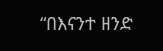“በእናንተ ዘንድ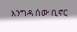እንግዳ ሰው ቢኖር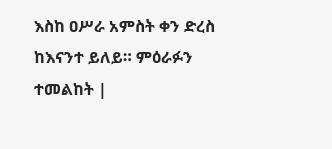እስከ ዐሥራ አምስት ቀን ድረስ ከእናንተ ይለይ። ምዕራፉን ተመልከት |